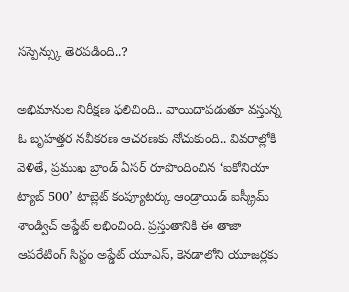సస్పెన్స్కు తెరపడింది..?

అభిమానుల నిరీక్షణ ఫలిచింది.. వాయిదాపడుతూ వస్తున్న ఓ బృహత్తర నవీకరణ ఆచరణకు నోచుకుంది.. వివరాల్లోకి వెళితే, ప్రముఖ బ్రాండ్ ఏసర్ రూపొందించిన ‘ఐకోనియా ట్యాబ్ 500’ టాబ్లెట్ కంప్యూటర్కు ఆండ్రాయిడ్ ఐస్క్రీమ్ శాండ్విచ్ అప్డేట్ లభించింది. ప్రస్తుతానికి ఈ తాజా ఆపరేటింగ్ సిస్టం అప్డేట్ యూఎస్, కెనడాలోని యూజర్లకు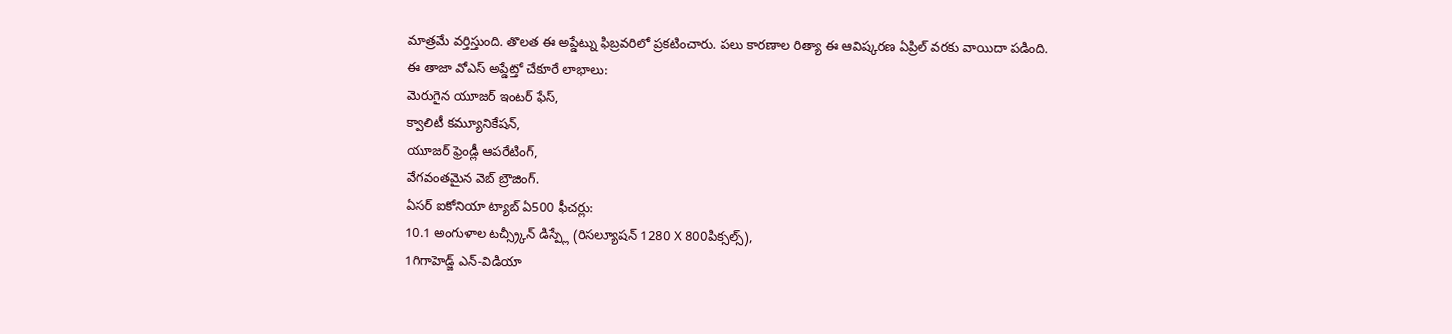మాత్రమే వర్తిస్తుంది. తొలత ఈ అప్డేట్ను ఫిబ్రవరిలో ప్రకటించారు. పలు కారణాల రిత్యా ఈ ఆవిష్కరణ ఏప్రిల్ వరకు వాయిదా పడింది.
ఈ తాజా వోఎస్ అప్డేట్తో చేకూరే లాభాలు:
మెరుగైన యూజర్ ఇంటర్ ఫేస్,
క్వాలిటీ కమ్యూనికేషన్,
యూజర్ ఫ్రెండ్లీ ఆపరేటింగ్,
వేగవంతమైన వెబ్ బ్రౌజింగ్.
ఏసర్ ఐకోనియా ట్యాబ్ ఏ500 ఫీచర్లు:
10.1 అంగుళాల టచ్స్ర్కీన్ డిస్ప్లే (రిసల్యూషన్ 1280 X 800పిక్సల్స్),
1గిగాహెడ్జ్ ఎన్-విడియా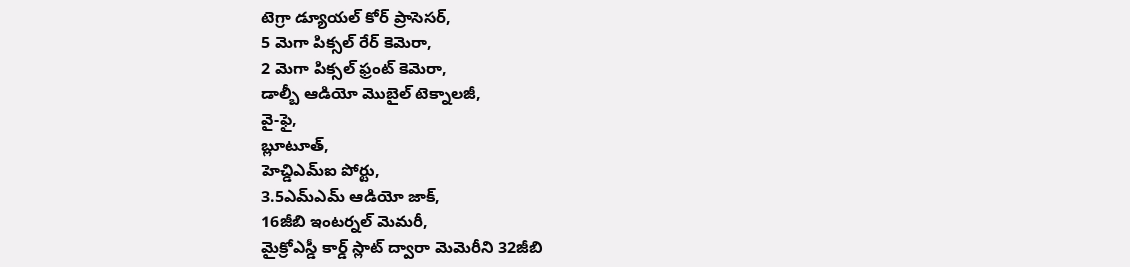టెగ్రా డ్యూయల్ కోర్ ప్రాసెసర్,
5 మెగా పిక్సల్ రేర్ కెమెరా,
2 మెగా పిక్సల్ ఫ్రంట్ కెమెరా,
డాల్బీ ఆడియో మొబైల్ టెక్నాలజీ,
వై-ఫై,
బ్లూటూత్,
హెచ్డిఎమ్ఐ పోర్టు,
3.5ఎమ్ఎమ్ ఆడియో జాక్,
16జీబి ఇంటర్నల్ మెమరీ,
మైక్రోఎస్డీ కార్డ్ స్లాట్ ద్వారా మెమెరీని 32జీబి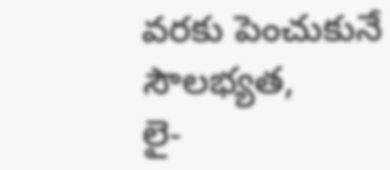వరకు పెంచుకునే సౌలభ్యత,
లై-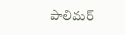పాలిమర్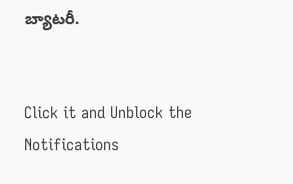బ్యాటరీ.


Click it and Unblock the Notifications